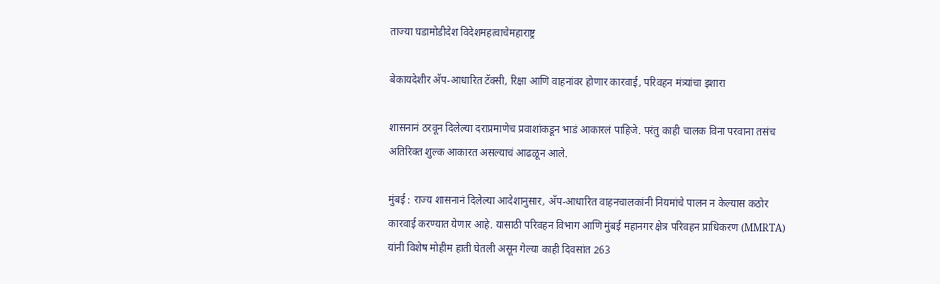ताज्या घडामोडीदेश विदेशमहत्वाचेमहाराष्ट्र

बेकायदेशीर अ‍ॅप-आधारित टॅक्सी, रिक्षा आणि वाहनांवर होणार कारवाई, परिवहन मंत्र्यांचा इशारा

शासनानं ठरवून दिलेल्या दराप्रमाणेच प्रवाशांकडून भाडं आकारलं पाहिजे. परंतु काही चालक विना परवाना तसंच अतिरिक्त शुल्क आकारत असल्याचं आढळून आले.

मुंबई : राज्य शासनानं दिलेल्या आदेशानुसार, अ‍ॅप-आधारित वाहनचालकांनी नियमांचे पालन न केल्यास कठोर कारवाई करण्यात येणार आहे. यासाठी परिवहन विभाग आणि मुंबई महानगर क्षेत्र परिवहन प्राधिकरण (MMRTA) यांनी विशेष मोहीम हाती घेतली असून गेल्या काही दिवसांत 263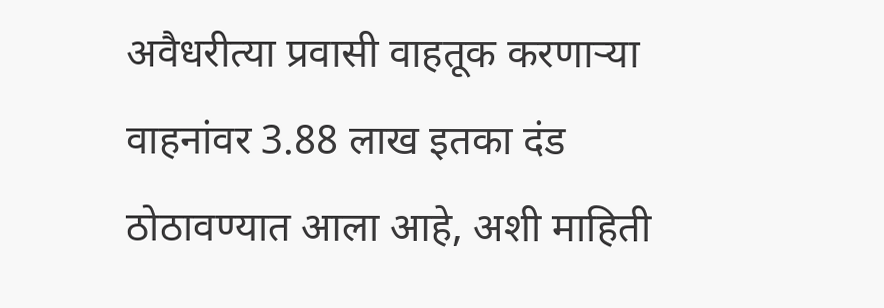अवैधरीत्या प्रवासी वाहतूक करणाऱ्या वाहनांवर 3.88 लाख इतका दंड ठोठावण्यात आला आहे, अशी माहिती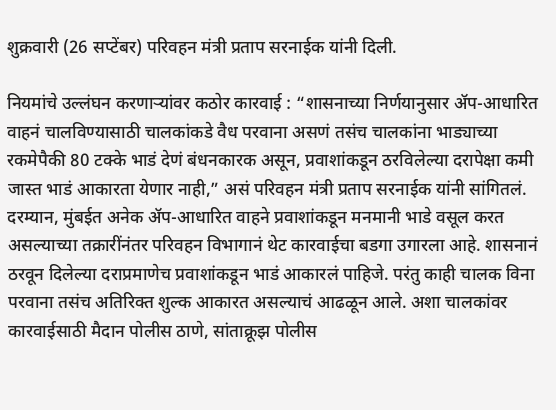शुक्रवारी (26 सप्टेंबर) परिवहन मंत्री प्रताप सरनाईक यांनी दिली.

नियमांचे उल्लंघन करणाऱ्यांवर कठोर कारवाई : “शासनाच्या निर्णयानुसार अ‍ॅप-आधारित वाहनं चालविण्यासाठी चालकांकडे वैध परवाना असणं तसंच चालकांना भाड्याच्या रकमेपैकी 80 टक्के भाडं देणं बंधनकारक असून, प्रवाशांकडून ठरविलेल्या दरापेक्षा कमी जास्त भाडं आकारता येणार नाही,” असं परिवहन मंत्री प्रताप सरनाईक यांनी सांगितलं. दरम्यान, मुंबईत अनेक अ‍ॅप-आधारित वाहने प्रवाशांकडून मनमानी भाडे वसूल करत असल्याच्या तक्रारींनंतर परिवहन विभागानं थेट कारवाईचा बडगा उगारला आहे. शासनानं ठरवून दिलेल्या दराप्रमाणेच प्रवाशांकडून भाडं आकारलं पाहिजे. परंतु काही चालक विना परवाना तसंच अतिरिक्त शुल्क आकारत असल्याचं आढळून आले. अशा चालकांवर कारवाईसाठी मैदान पोलीस ठाणे, सांताक्रूझ पोलीस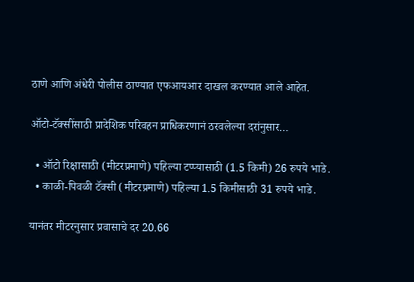ठाणे आणि अंधेरी पोलीस ठाण्यात एफआयआर दाखल करण्यात आले आहेत.

ऑटो-टॅक्सींसाठी प्रादेशिक परिवहन प्राधिकरणानं ठरवलेल्या दरांनुसार…

  • ऑटो रिक्षासाठी (मीटरप्रमाणे) पहिल्या टप्प्यासाठी (1.5 किमी) 26 रुपये भाडे.
  • काळी-पिवळी टॅक्सी (मीटरप्रमाणे) पहिल्या 1.5 किमीसाठी 31 रुपये भाडे.

यानंतर मीटरनुसार प्रवासाचे दर 20.66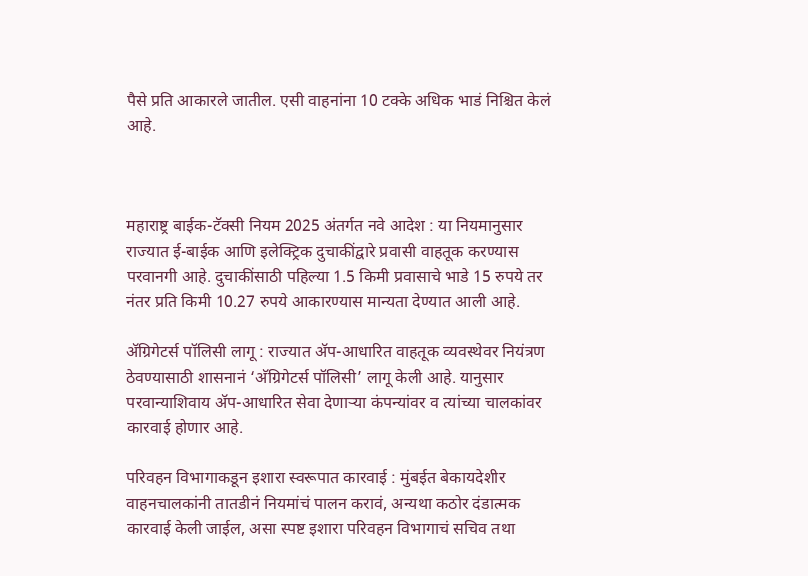पैसे प्रति आकारले जातील. एसी वाहनांना 10 टक्के अधिक भाडं निश्चित केलं आहे.



महाराष्ट्र बाईक-टॅक्सी नियम 2025 अंतर्गत नवे आदेश : या नियमानुसार राज्यात ई-बाईक आणि इलेक्ट्रिक दुचाकींद्वारे प्रवासी वाहतूक करण्यास परवानगी आहे. दुचाकींसाठी पहिल्या 1.5 किमी प्रवासाचे भाडे 15 रुपये तर नंतर प्रति किमी 10.27 रुपये आकारण्यास मान्यता देण्यात आली आहे.

अ‍ॅग्रिगेटर्स पॉलिसी लागू : राज्यात अ‍ॅप-आधारित वाहतूक व्यवस्थेवर नियंत्रण ठेवण्यासाठी शासनानं ‘अ‍ॅग्रिगेटर्स पॉलिसी’ लागू केली आहे. यानुसार परवान्याशिवाय अ‍ॅप-आधारित सेवा देणाऱ्या कंपन्यांवर व त्यांच्या चालकांवर कारवाई होणार आहे.

परिवहन विभागाकडून इशारा स्वरूपात कारवाई : मुंबईत बेकायदेशीर वाहनचालकांनी तातडीनं नियमांचं पालन करावं, अन्यथा कठोर दंडात्मक कारवाई केली जाईल, असा स्पष्ट इशारा परिवहन विभागाचं सचिव तथा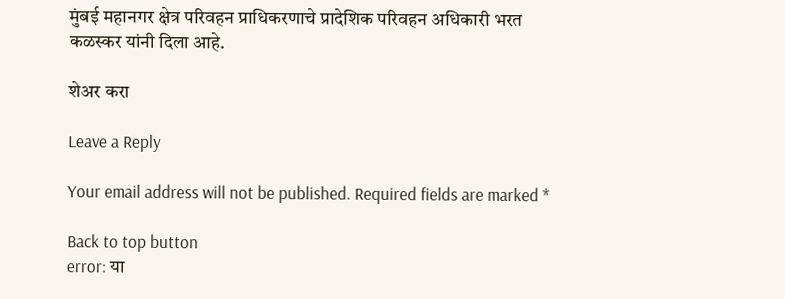मुंबई महानगर क्षेत्र परिवहन प्राधिकरणाचे प्रादेशिक परिवहन अधिकारी भरत कळस्कर यांनी दिला आहे.

शेअर करा

Leave a Reply

Your email address will not be published. Required fields are marked *

Back to top button
error: या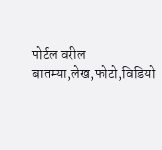पोर्टल वरील बातम्या,लेख,फोटो,विडियो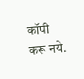कॉपी करू नये.